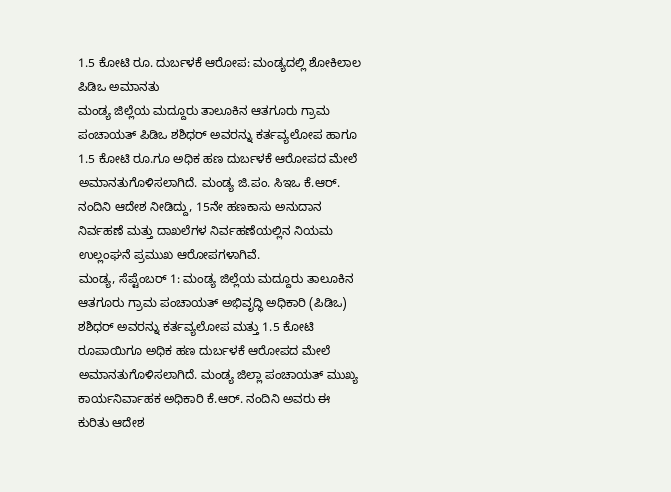1.5 ಕೋಟಿ ರೂ. ದುರ್ಬಳಕೆ ಆರೋಪ: ಮಂಡ್ಯದಲ್ಲಿ ಶೋಕಿಲಾಲ ಪಿಡಿಒ ಅಮಾನತು
ಮಂಡ್ಯ ಜಿಲ್ಲೆಯ ಮದ್ದೂರು ತಾಲೂಕಿನ ಆತಗೂರು ಗ್ರಾಮ ಪಂಚಾಯತ್ ಪಿಡಿಒ ಶಶಿಧರ್ ಅವರನ್ನು ಕರ್ತವ್ಯಲೋಪ ಹಾಗೂ 1.5 ಕೋಟಿ ರೂ.ಗೂ ಅಧಿಕ ಹಣ ದುರ್ಬಳಕೆ ಆರೋಪದ ಮೇಲೆ ಅಮಾನತುಗೊಳಿಸಲಾಗಿದೆ. ಮಂಡ್ಯ ಜಿ.ಪಂ. ಸಿಇಒ ಕೆ.ಆರ್. ನಂದಿನಿ ಆದೇಶ ನೀಡಿದ್ದು, 15ನೇ ಹಣಕಾಸು ಅನುದಾನ ನಿರ್ವಹಣೆ ಮತ್ತು ದಾಖಲೆಗಳ ನಿರ್ವಹಣೆಯಲ್ಲಿನ ನಿಯಮ ಉಲ್ಲಂಘನೆ ಪ್ರಮುಖ ಆರೋಪಗಳಾಗಿವೆ.
ಮಂಡ್ಯ, ಸೆಪ್ಟೆಂಬರ್ 1: ಮಂಡ್ಯ ಜಿಲ್ಲೆಯ ಮದ್ದೂರು ತಾಲೂಕಿನ ಆತಗೂರು ಗ್ರಾಮ ಪಂಚಾಯತ್ ಅಭಿವೃದ್ಧಿ ಅಧಿಕಾರಿ (ಪಿಡಿಒ) ಶಶಿಧರ್ ಅವರನ್ನು ಕರ್ತವ್ಯಲೋಪ ಮತ್ತು 1.5 ಕೋಟಿ ರೂಪಾಯಿಗೂ ಅಧಿಕ ಹಣ ದುರ್ಬಳಕೆ ಆರೋಪದ ಮೇಲೆ ಅಮಾನತುಗೊಳಿಸಲಾಗಿದೆ. ಮಂಡ್ಯ ಜಿಲ್ಲಾ ಪಂಚಾಯತ್ ಮುಖ್ಯ ಕಾರ್ಯನಿರ್ವಾಹಕ ಅಧಿಕಾರಿ ಕೆ.ಆರ್. ನಂದಿನಿ ಅವರು ಈ ಕುರಿತು ಆದೇಶ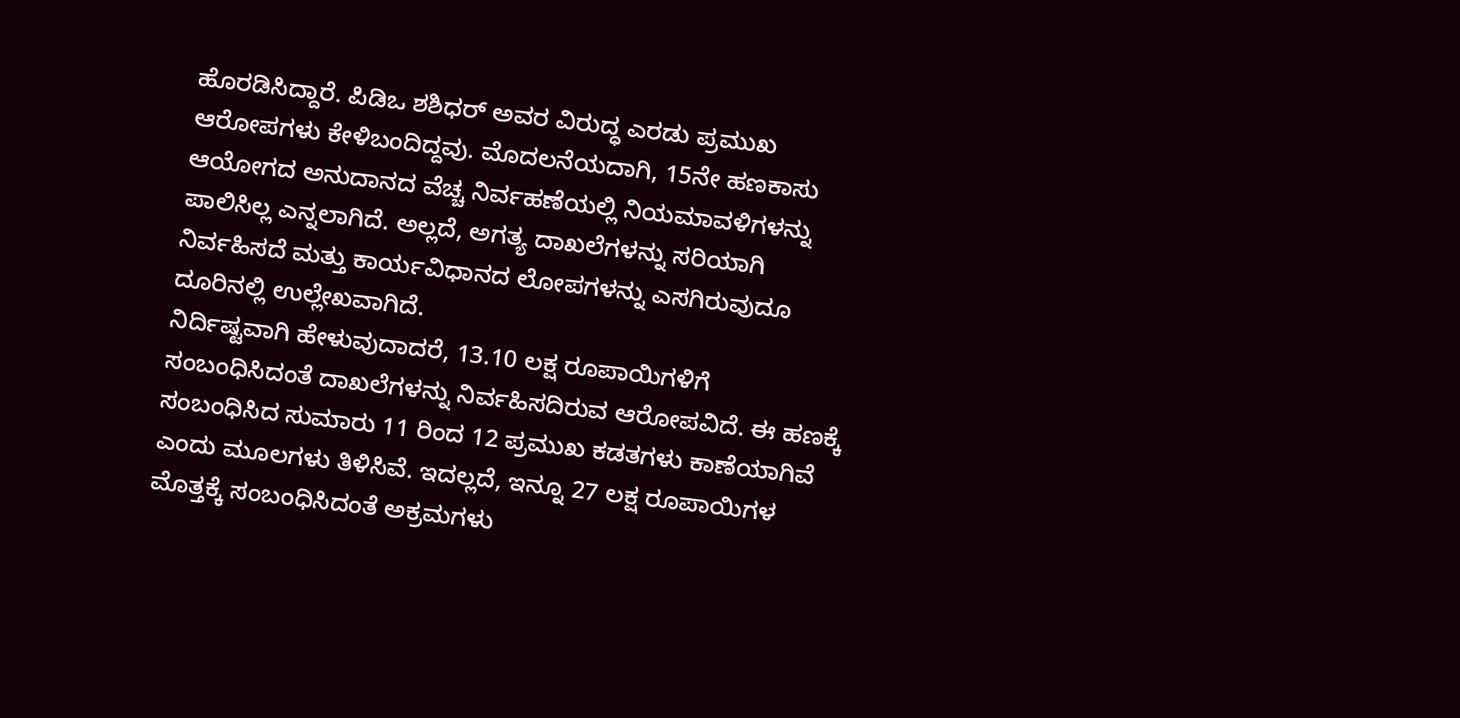ಹೊರಡಿಸಿದ್ದಾರೆ. ಪಿಡಿಒ ಶಶಿಧರ್ ಅವರ ವಿರುದ್ಧ ಎರಡು ಪ್ರಮುಖ ಆರೋಪಗಳು ಕೇಳಿಬಂದಿದ್ದವು. ಮೊದಲನೆಯದಾಗಿ, 15ನೇ ಹಣಕಾಸು ಆಯೋಗದ ಅನುದಾನದ ವೆಚ್ಚ ನಿರ್ವಹಣೆಯಲ್ಲಿ ನಿಯಮಾವಳಿಗಳನ್ನು ಪಾಲಿಸಿಲ್ಲ ಎನ್ನಲಾಗಿದೆ. ಅಲ್ಲದೆ, ಅಗತ್ಯ ದಾಖಲೆಗಳನ್ನು ಸರಿಯಾಗಿ ನಿರ್ವಹಿಸದೆ ಮತ್ತು ಕಾರ್ಯವಿಧಾನದ ಲೋಪಗಳನ್ನು ಎಸಗಿರುವುದೂ ದೂರಿನಲ್ಲಿ ಉಲ್ಲೇಖವಾಗಿದೆ.
ನಿರ್ದಿಷ್ಟವಾಗಿ ಹೇಳುವುದಾದರೆ, 13.10 ಲಕ್ಷ ರೂಪಾಯಿಗಳಿಗೆ ಸಂಬಂಧಿಸಿದಂತೆ ದಾಖಲೆಗಳನ್ನು ನಿರ್ವಹಿಸದಿರುವ ಆರೋಪವಿದೆ. ಈ ಹಣಕ್ಕೆ ಸಂಬಂಧಿಸಿದ ಸುಮಾರು 11 ರಿಂದ 12 ಪ್ರಮುಖ ಕಡತಗಳು ಕಾಣೆಯಾಗಿವೆ ಎಂದು ಮೂಲಗಳು ತಿಳಿಸಿವೆ. ಇದಲ್ಲದೆ, ಇನ್ನೂ 27 ಲಕ್ಷ ರೂಪಾಯಿಗಳ ಮೊತ್ತಕ್ಕೆ ಸಂಬಂಧಿಸಿದಂತೆ ಅಕ್ರಮಗಳು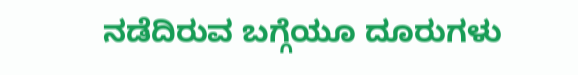ನಡೆದಿರುವ ಬಗ್ಗೆಯೂ ದೂರುಗಳು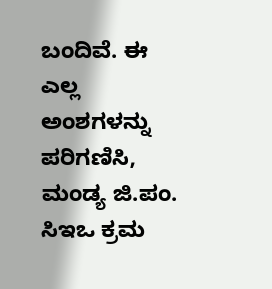ಬಂದಿವೆ. ಈ ಎಲ್ಲ ಅಂಶಗಳನ್ನು ಪರಿಗಣಿಸಿ, ಮಂಡ್ಯ ಜಿ.ಪಂ. ಸಿಇಒ ಕ್ರಮ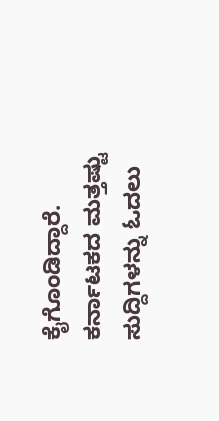ಕೈಗೊಂಡಿದ್ದಾರೆ.
ಕರ್ನಾಟಕದ ಮತ್ತಷ್ಟು ಸುದ್ದಿಗಳನ್ನು ಓದಲು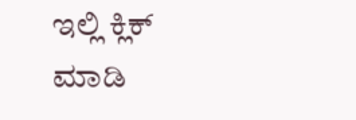ಇಲ್ಲಿ ಕ್ಲಿಕ್ ಮಾಡಿ